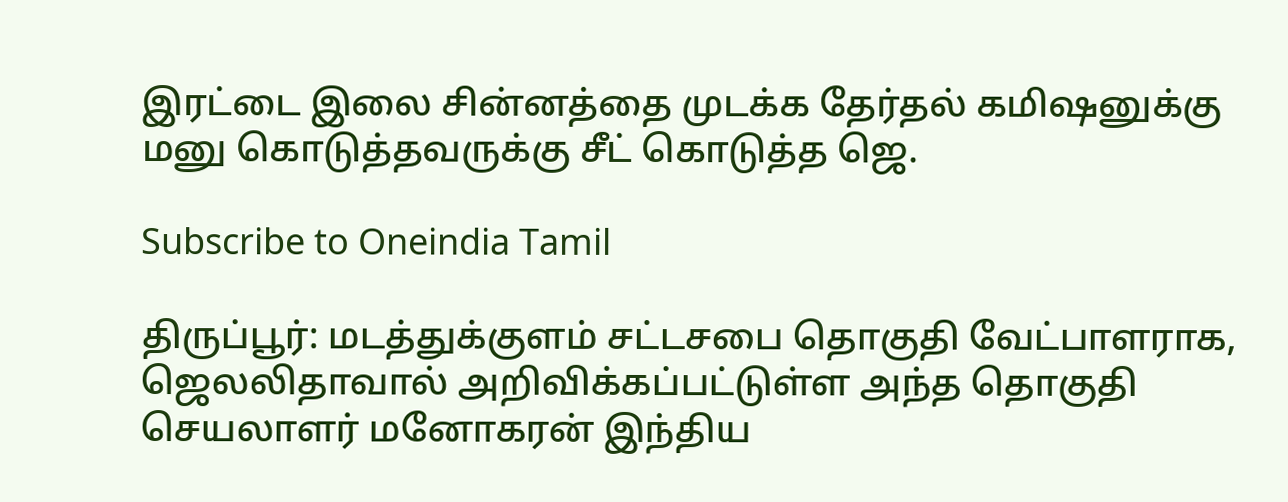இரட்டை இலை சின்னத்தை முடக்க தேர்தல் கமிஷனுக்கு மனு கொடுத்தவருக்கு சீட் கொடுத்த ஜெ.

Subscribe to Oneindia Tamil

திருப்பூர்: மடத்துக்குளம் சட்டசபை தொகுதி வேட்பாளராக, ஜெலலிதாவால் அறிவிக்கப்பட்டுள்ள அந்த தொகுதி செயலாளர் மனோகரன் இந்திய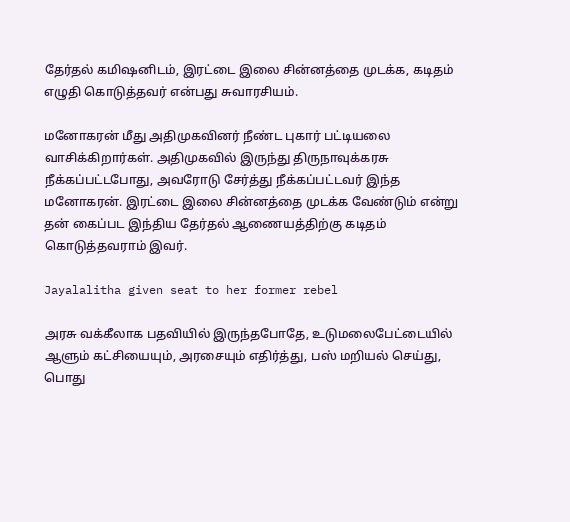தேர்தல் கமிஷனிடம், இரட்டை இலை சின்னத்தை முடக்க, கடிதம் எழுதி கொடுத்தவர் என்பது சுவாரசியம்.

மனோகரன் மீது அதிமுகவினர் நீண்ட புகார் பட்டியலை வாசிக்கிறார்கள். அதிமுகவில் இருந்து திருநாவுக்கரசு நீக்கப்பட்டபோது, அவரோடு சேர்த்து நீக்கப்பட்டவர் இந்த மனோகரன். இரட்டை இலை சின்னத்தை முடக்க வேண்டும் என்று தன் கைப்பட இந்திய தேர்தல் ஆணையத்திற்கு கடிதம் கொடுத்தவராம் இவர்.

Jayalalitha given seat to her former rebel

அரசு வக்கீலாக பதவியில் இருந்தபோதே, உடுமலைபேட்டையில் ஆளும் கட்சியையும், அரசையும் எதிர்த்து, பஸ் மறியல் செய்து, பொது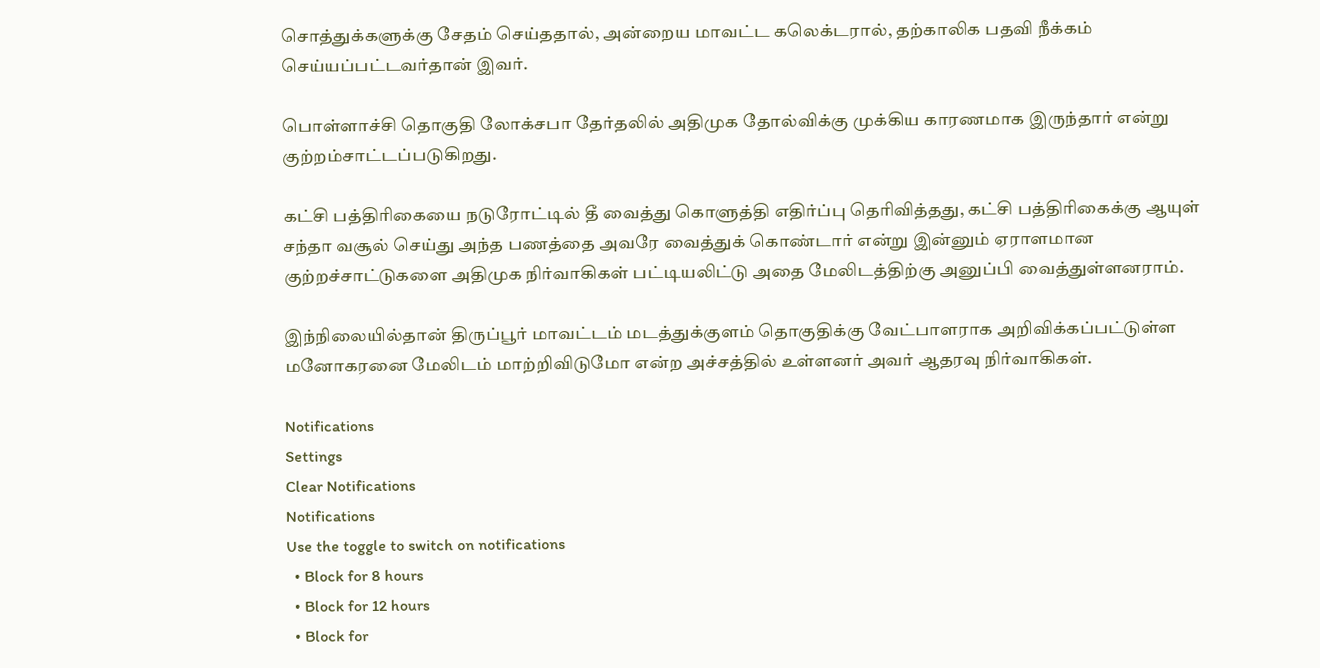சொத்துக்களுக்கு சேதம் செய்ததால், அன்றைய மாவட்ட கலெக்டரால், தற்காலிக பதவி நீக்கம் செய்யப்பட்டவர்தான் இவர்.

பொள்ளாச்சி தொகுதி லோக்சபா தேர்தலில் அதிமுக தோல்விக்கு முக்கிய காரணமாக இருந்தார் என்று குற்றம்சாட்டப்படுகிறது.

கட்சி பத்திரிகையை நடுரோட்டில் தீ வைத்து கொளுத்தி எதிர்ப்பு தெரிவித்தது, கட்சி பத்திரிகைக்கு ஆயுள் சந்தா வசூல் செய்து அந்த பணத்தை அவரே வைத்துக் கொண்டார் என்று இன்னும் ஏராளமான குற்றச்சாட்டுகளை அதிமுக நிர்வாகிகள் பட்டியலிட்டு அதை மேலிடத்திற்கு அனுப்பி வைத்துள்ளனராம்.

இந்நிலையில்தான் திருப்பூர் மாவட்டம் மடத்துக்குளம் தொகுதிக்கு வேட்பாளராக அறிவிக்கப்பட்டுள்ள மனோகரனை மேலிடம் மாற்றிவிடுமோ என்ற அச்சத்தில் உள்ளனர் அவர் ஆதரவு நிர்வாகிகள்.

Notifications
Settings
Clear Notifications
Notifications
Use the toggle to switch on notifications
  • Block for 8 hours
  • Block for 12 hours
  • Block for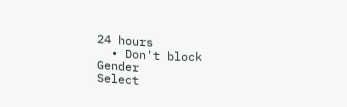24 hours
  • Don't block
Gender
Select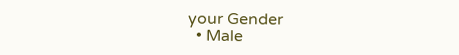your Gender
  • Male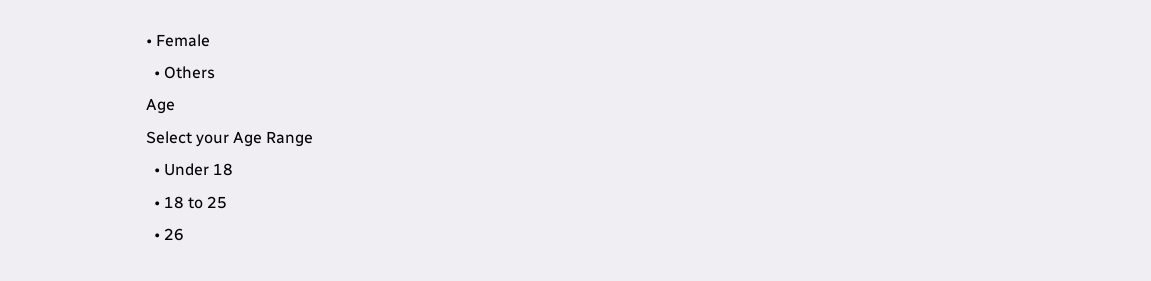• Female
  • Others
Age
Select your Age Range
  • Under 18
  • 18 to 25
  • 26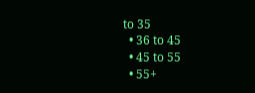to 35
  • 36 to 45
  • 45 to 55
  • 55+